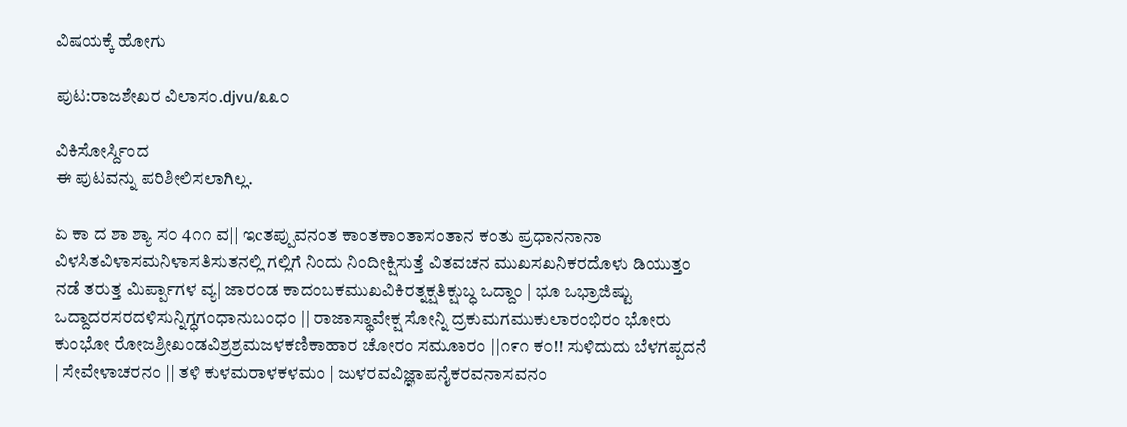ವಿಷಯಕ್ಕೆ ಹೋಗು

ಪುಟ:ರಾಜಶೇಖರ ವಿಲಾಸಂ.djvu/೩೩೦

ವಿಕಿಸೋರ್ಸ್ದಿಂದ
ಈ ಪುಟವನ್ನು ಪರಿಶೀಲಿಸಲಾಗಿಲ್ಲ.

ಏ ಕಾ ದ ಶಾ ಶ್ಯಾ ಸ೦ 4೧೧ ವ|| ಇcತಪ್ಪುವನಂತ ಕಾಂತಕಾ೦ತಾಸಂತಾನ ಕಂತು ಪ್ರಧಾನನಾನಾ ವಿಳಸಿತವಿಳಾಸಮನಿಳಾಸತಿಸುತನಲ್ಲಿ ಗಲ್ಲಿಗೆ ನಿಂದು ನಿಂದೀಕ್ಷಿಸುತ್ತೆ ವಿತವಚನ ಮುಖಸಖನಿಕರದೊಳು ಡಿಯುತ್ತಂ ನಡೆ ತರುತ್ತ ಮಿರ್ಪ್ಪಾಗಳ ವ್ಯ| ಜಾರ೦ಡ ಕಾದಂಬಕಮುಖವಿಕಿರತ್ನಕ್ಷತಿಕ್ಷುಬ್ಧ ಒದ್ದಾಂ | ಭೂ ಒಭ್ರಾಜಿಷ್ಟು ಒದ್ದಾದರಸರದಳಿಸುನ್ನಿಗ್ಧಗಂಧಾನುಬಂಧಂ || ರಾಜಾಸ್ಥಾವೇಕ್ಷ ಸೋನ್ನಿ ದ್ರಕುಮಗಮುಕುಲಾರಂಭಿರಂ ಭೋರು ಕುಂಭೋ ರೋಜಶ್ರೀಖಂಡವಿಶ್ರಶ್ರಮಜಳಕಣಿಕಾಹಾರ ಚೋರಂ ಸಮೂಾರಂ ||೧೯೧ ಕ೦!! ಸುಳಿದುದು ಬೆಳಗಪ್ಪದನೆ | ಸೇವೇಳಾಚರನಂ || ತಳಿ ಕುಳಮರಾಳಕಳಮಂ | ಜುಳರವವಿಜ್ಞಾಪನೈಕರವನಾಸವನಂ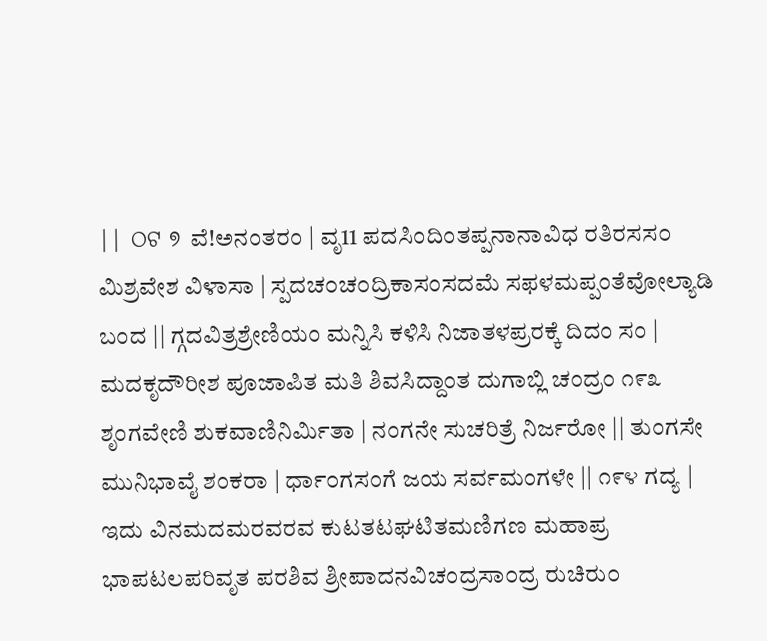|| ଠଟ ୭ ವೆ!ಅನಂತರಂ | ವೃ11 ಪದಸಿಂದಿಂತಪ್ಪನಾನಾವಿಧ ರತಿರಸಸ೦ ಮಿಶ್ರವೇಶ ವಿಳಾಸಾ | ಸ್ಪದಚ೦ಚ೦ದ್ರಿಕಾಸಂಸದಮೆ ಸಫಳಮಪ್ಪಂತೆವೋಲ್ಯಾಡಿ ಬಂದ || ಗ್ಗದವಿತ್ರಶ್ರೇಣಿಯಂ ಮನ್ನಿಸಿ ಕಳಿಸಿ ನಿಜಾತಳಪ್ರರಕ್ಕೆ ದಿದಂ ಸಂ | ಮದಕೃದೌರೀಶ ಪೂಜಾಪಿತ ಮತಿ ಶಿವಸಿದ್ದಾಂತ ದುಗಾಬ್ಲಿ ಚಂದ್ರಂ ೧೯೩ ಶೃಂಗವೇಣಿ ಶುಕವಾಣಿನಿರ್ಮಿತಾ | ನಂಗನೇ ಸುಚರಿತ್ರೆ ನಿರ್ಜರೋ || ತುಂಗಸೇ ಮುನಿಭಾವೈ ಶಂಕರಾ | ರ್ಧಾ೦ಗಸಂಗೆ ಜಯ ಸರ್ವಮಂಗಳೇ || ೧೯೪ ಗದ್ಯ | ಇದು ವಿನಮದಮರವರವ ಕುಟತಟಘಟಿತಮಣಿಗಣ ಮಹಾಪ್ರ ಭಾಪಟಲಪರಿವೃತ ಪರಶಿವ ಶ್ರೀಪಾದನವಿಚಂದ್ರಸಾ೦ದ್ರ ರುಚಿರು೦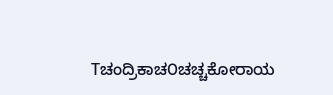Tಚಂದ್ರಿಕಾಚ೦ಚಚ್ಚಕೋರಾಯ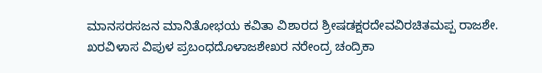ಮಾನಸರಸಜನ ಮಾನಿತೋಭಯ ಕವಿತಾ ವಿಶಾರದ ಶ್ರೀಷಡಕ್ಷರದೇವವಿರಚಿತಮಪ್ಪ ರಾಜಶೇ. ಖರವಿಳಾಸ ವಿಪುಳ ಪ್ರಬಂಧದೊಳಾಜಶೇಖರ ನರೇಂದ್ರ ಚಂದ್ರಿಕಾ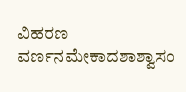ವಿಹರಣ ವರ್ಣನಮೇಕಾದಶಾಶ್ವಾಸಂ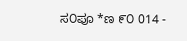ಸ೦ಪೂ *ಣ ೯೦ 014 -